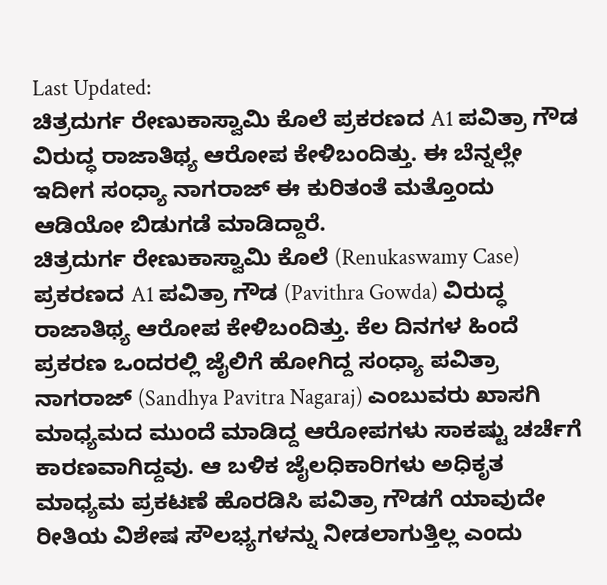Last Updated:
ಚಿತ್ರದುರ್ಗ ರೇಣುಕಾಸ್ವಾಮಿ ಕೊಲೆ ಪ್ರಕರಣದ A1 ಪವಿತ್ರಾ ಗೌಡ ವಿರುದ್ಧ ರಾಜಾತಿಥ್ಯ ಆರೋಪ ಕೇಳಿಬಂದಿತ್ತು. ಈ ಬೆನ್ನಲ್ಲೇ ಇದೀಗ ಸಂಧ್ಯಾ ನಾಗರಾಜ್ ಈ ಕುರಿತಂತೆ ಮತ್ತೊಂದು ಆಡಿಯೋ ಬಿಡುಗಡೆ ಮಾಡಿದ್ದಾರೆ.
ಚಿತ್ರದುರ್ಗ ರೇಣುಕಾಸ್ವಾಮಿ ಕೊಲೆ (Renukaswamy Case) ಪ್ರಕರಣದ A1 ಪವಿತ್ರಾ ಗೌಡ (Pavithra Gowda) ವಿರುದ್ಧ ರಾಜಾತಿಥ್ಯ ಆರೋಪ ಕೇಳಿಬಂದಿತ್ತು. ಕೆಲ ದಿನಗಳ ಹಿಂದೆ ಪ್ರಕರಣ ಒಂದರಲ್ಲಿ ಜೈಲಿಗೆ ಹೋಗಿದ್ದ ಸಂಧ್ಯಾ ಪವಿತ್ರಾ ನಾಗರಾಜ್ (Sandhya Pavitra Nagaraj) ಎಂಬುವರು ಖಾಸಗಿ ಮಾಧ್ಯಮದ ಮುಂದೆ ಮಾಡಿದ್ದ ಆರೋಪಗಳು ಸಾಕಷ್ಟು ಚರ್ಚೆಗೆ ಕಾರಣವಾಗಿದ್ದವು. ಆ ಬಳಿಕ ಜೈಲಧಿಕಾರಿಗಳು ಅಧಿಕೃತ ಮಾಧ್ಯಮ ಪ್ರಕಟಣೆ ಹೊರಡಿಸಿ ಪವಿತ್ರಾ ಗೌಡಗೆ ಯಾವುದೇ ರೀತಿಯ ವಿಶೇಷ ಸೌಲಭ್ಯಗಳನ್ನು ನೀಡಲಾಗುತ್ತಿಲ್ಲ ಎಂದು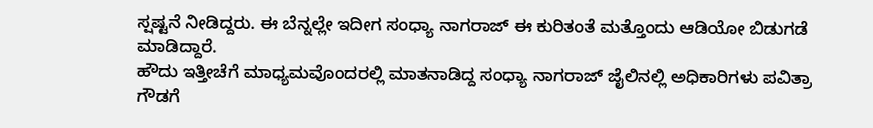ಸ್ಷಷ್ಟನೆ ನೀಡಿದ್ದರು. ಈ ಬೆನ್ನಲ್ಲೇ ಇದೀಗ ಸಂಧ್ಯಾ ನಾಗರಾಜ್ ಈ ಕುರಿತಂತೆ ಮತ್ತೊಂದು ಆಡಿಯೋ ಬಿಡುಗಡೆ ಮಾಡಿದ್ದಾರೆ.
ಹೌದು ಇತ್ತೀಚೆಗೆ ಮಾಧ್ಯಮವೊಂದರಲ್ಲಿ ಮಾತನಾಡಿದ್ದ ಸಂಧ್ಯಾ ನಾಗರಾಜ್ ಜೈಲಿನಲ್ಲಿ ಅಧಿಕಾರಿಗಳು ಪವಿತ್ರಾ ಗೌಡಗೆ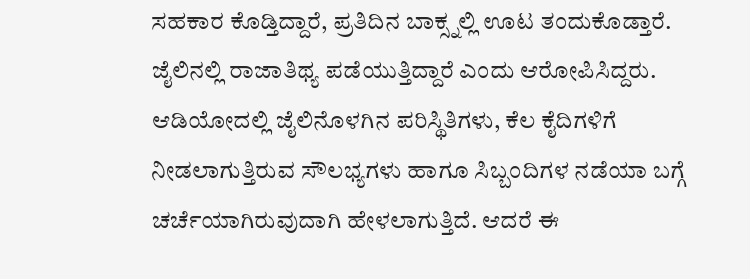ಸಹಕಾರ ಕೊಡ್ತಿದ್ದಾರೆ, ಪ್ರತಿದಿನ ಬಾಕ್ಸ್ನಲ್ಲಿ ಊಟ ತಂದುಕೊಡ್ತಾರೆ. ಜೈಲಿನಲ್ಲಿ ರಾಜಾತಿಥ್ಯ ಪಡೆಯುತ್ತಿದ್ದಾರೆ ಎಂದು ಆರೋಪಿಸಿದ್ದರು.
ಆಡಿಯೋದಲ್ಲಿ ಜೈಲಿನೊಳಗಿನ ಪರಿಸ್ಥಿತಿಗಳು, ಕೆಲ ಕೈದಿಗಳಿಗೆ ನೀಡಲಾಗುತ್ತಿರುವ ಸೌಲಭ್ಯಗಳು ಹಾಗೂ ಸಿಬ್ಬಂದಿಗಳ ನಡೆಯಾ ಬಗ್ಗೆ ಚರ್ಚೆಯಾಗಿರುವುದಾಗಿ ಹೇಳಲಾಗುತ್ತಿದೆ. ಆದರೆ ಈ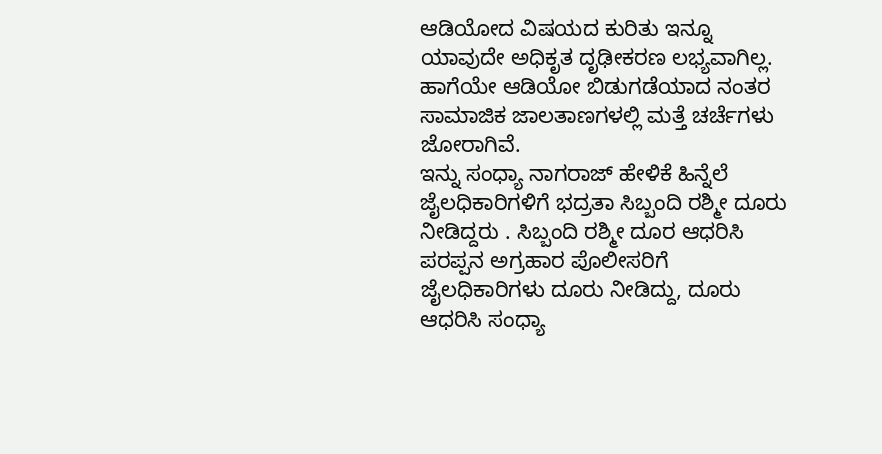ಆಡಿಯೋದ ವಿಷಯದ ಕುರಿತು ಇನ್ನೂ ಯಾವುದೇ ಅಧಿಕೃತ ದೃಢೀಕರಣ ಲಭ್ಯವಾಗಿಲ್ಲ. ಹಾಗೆಯೇ ಆಡಿಯೋ ಬಿಡುಗಡೆಯಾದ ನಂತರ ಸಾಮಾಜಿಕ ಜಾಲತಾಣಗಳಲ್ಲಿ ಮತ್ತೆ ಚರ್ಚೆಗಳು ಜೋರಾಗಿವೆ.
ಇನ್ನು ಸಂಧ್ಯಾ ನಾಗರಾಜ್ ಹೇಳಿಕೆ ಹಿನ್ನೆಲೆ ಜೈಲಧಿಕಾರಿಗಳಿಗೆ ಭದ್ರತಾ ಸಿಬ್ಬಂದಿ ರಶ್ಮೀ ದೂರು ನೀಡಿದ್ದರು . ಸಿಬ್ಬಂದಿ ರಶ್ಮೀ ದೂರ ಆಧರಿಸಿ ಪರಪ್ಪನ ಅಗ್ರಹಾರ ಪೊಲೀಸರಿಗೆ ಜೈಲಧಿಕಾರಿಗಳು ದೂರು ನೀಡಿದ್ದು, ದೂರು ಆಧರಿಸಿ ಸಂಧ್ಯಾ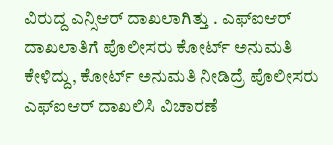ವಿರುದ್ದ ಎನ್ಸಿಆರ್ ದಾಖಲಾಗಿತ್ತು . ಎಫ್ಐಆರ್ ದಾಖಲಾತಿಗೆ ಪೊಲೀಸರು ಕೋರ್ಟ್ ಅನುಮತಿ ಕೇಳಿದ್ದು, ಕೋರ್ಟ್ ಅನುಮತಿ ನೀಡಿದ್ರೆ ಪೊಲೀಸರು ಎಫ್ಐಆರ್ ದಾಖಲಿಸಿ ವಿಚಾರಣೆ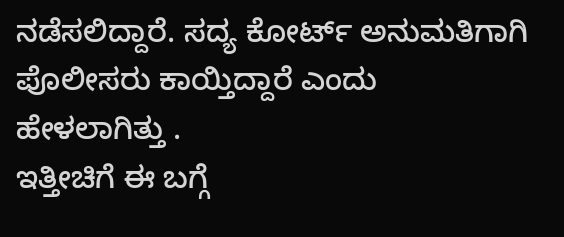ನಡೆಸಲಿದ್ದಾರೆ. ಸದ್ಯ ಕೋರ್ಟ್ ಅನುಮತಿಗಾಗಿ ಪೊಲೀಸರು ಕಾಯ್ತಿದ್ದಾರೆ ಎಂದು ಹೇಳಲಾಗಿತ್ತು .
ಇತ್ತೀಚಿಗೆ ಈ ಬಗ್ಗೆ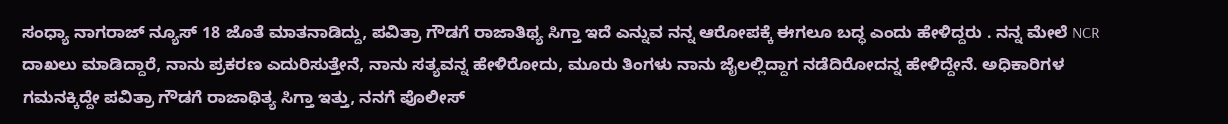ಸಂಧ್ಯಾ ನಾಗರಾಜ್ ನ್ಯೂಸ್ 18 ಜೊತೆ ಮಾತನಾಡಿದ್ದು, ಪವಿತ್ರಾ ಗೌಡಗೆ ರಾಜಾತಿಥ್ಯ ಸಿಗ್ತಾ ಇದೆ ಎನ್ನುವ ನನ್ನ ಆರೋಪಕ್ಕೆ ಈಗಲೂ ಬದ್ಧ ಎಂದು ಹೇಳಿದ್ದರು . ನನ್ನ ಮೇಲೆ NCR ದಾಖಲು ಮಾಡಿದ್ದಾರೆ, ನಾನು ಪ್ರಕರಣ ಎದುರಿಸುತ್ತೇನೆ, ನಾನು ಸತ್ಯವನ್ನ ಹೇಳಿರೋದು, ಮೂರು ತಿಂಗಳು ನಾನು ಜೈಲಲ್ಲಿದ್ದಾಗ ನಡೆದಿರೋದನ್ನ ಹೇಳಿದ್ದೇನೆ. ಅಧಿಕಾರಿಗಳ ಗಮನಕ್ಕಿದ್ದೇ ಪವಿತ್ರಾ ಗೌಡಗೆ ರಾಜಾಥಿತ್ಯ ಸಿಗ್ತಾ ಇತ್ತು, ನನಗೆ ಪೊಲೀಸ್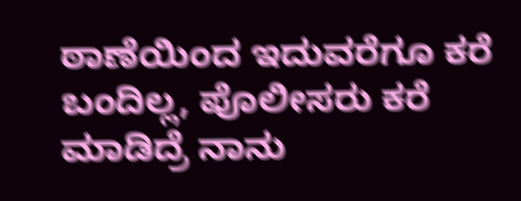ಠಾಣೆಯಿಂದ ಇದುವರೆಗೂ ಕರೆ ಬಂದಿಲ್ಲ, ಪೊಲೀಸರು ಕರೆ ಮಾಡಿದ್ರೆ ನಾನು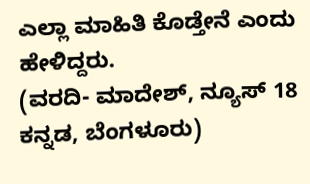ಎಲ್ಲಾ ಮಾಹಿತಿ ಕೊಡ್ತೇನೆ ಎಂದು ಹೇಳಿದ್ದರು.
(ವರದಿ- ಮಾದೇಶ್, ನ್ಯೂಸ್ 18 ಕನ್ನಡ, ಬೆಂಗಳೂರು)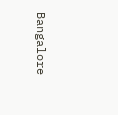Bangalore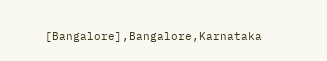[Bangalore],Bangalore,Karnataka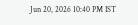Jun 20, 2026 10:40 PM IST